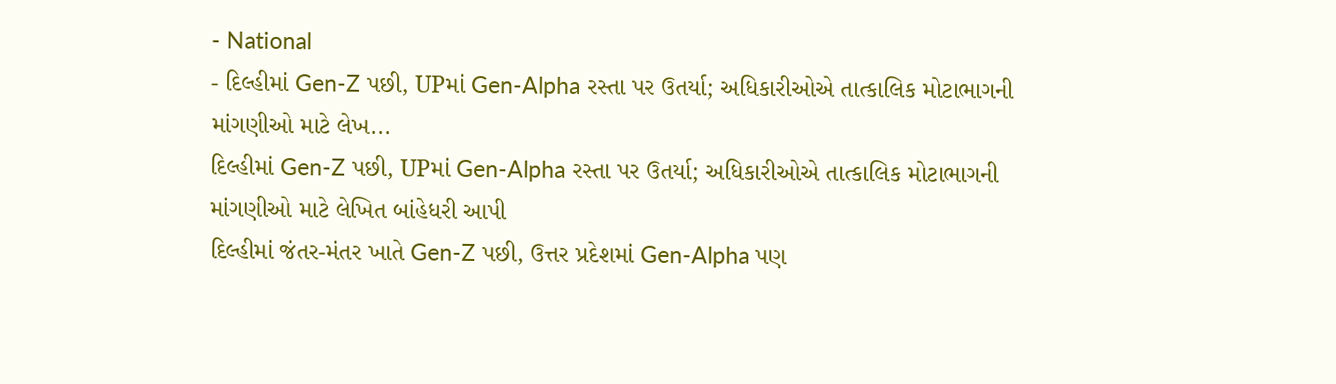- National
- દિલ્હીમાં Gen-Z પછી, UPમાં Gen-Alpha રસ્તા પર ઉતર્યા; અધિકારીઓએ તાત્કાલિક મોટાભાગની માંગણીઓ માટે લેખ...
દિલ્હીમાં Gen-Z પછી, UPમાં Gen-Alpha રસ્તા પર ઉતર્યા; અધિકારીઓએ તાત્કાલિક મોટાભાગની માંગણીઓ માટે લેખિત બાંહેધરી આપી
દિલ્હીમાં જંતર-મંતર ખાતે Gen-Z પછી, ઉત્તર પ્રદેશમાં Gen-Alpha પણ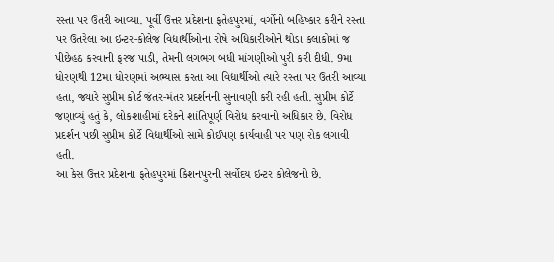રસ્તા પર ઉતરી આવ્યા. પૂર્વી ઉત્તર પ્રદેશના ફતેહપુરમાં, વર્ગોનો બહિષ્કાર કરીને રસ્તા પર ઉતરેલા આ ઇન્ટર-કોલેજ વિદ્યાર્થીઓના રોષે અધિકારીઓને થોડા કલાકોમાં જ પીછેહઠ કરવાની ફરજ પાડી, તેમની લગભગ બધી માંગણીઓ પુરી કરી દીધી. 9મા ધોરણથી 12મા ધોરણમાં અભ્યાસ કરતા આ વિદ્યાર્થીઓ ત્યારે રસ્તા પર ઉતરી આવ્યા હતા, જ્યારે સુપ્રીમ કોર્ટ જંતર-મંતર પ્રદર્શનની સુનાવણી કરી રહી હતી. સુપ્રીમ કોર્ટે જણાવ્યું હતું કે, લોકશાહીમાં દરેકને શાંતિપૂર્ણ વિરોધ કરવાનો અધિકાર છે. વિરોધ પ્રદર્શન પછી સુપ્રીમ કોર્ટે વિદ્યાર્થીઓ સામે કોઈપણ કાર્યવાહી પર પણ રોક લગાવી હતી.
આ કેસ ઉત્તર પ્રદેશના ફતેહપુરમાં કિશનપુરની સર્વોદય ઇન્ટર કોલેજનો છે.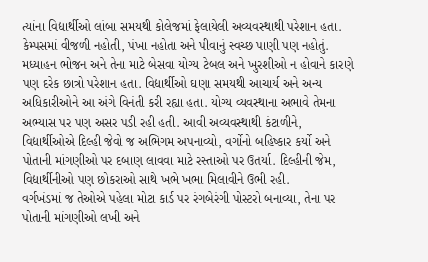ત્યાંના વિદ્યાર્થીઓ લાંબા સમયથી કોલેજમાં ફેલાયેલી અવ્યવસ્થાથી પરેશાન હતા. કેમ્પસમાં વીજળી નહોતી, પંખા નહોતા અને પીવાનું સ્વચ્છ પાણી પણ નહોતું. મધ્યાહન ભોજન અને તેના માટે બેસવા યોગ્ય ટેબલ અને ખુરશીઓ ન હોવાને કારણે પણ દરેક છાત્રો પરેશાન હતા. વિદ્યાર્થીઓ ઘણા સમયથી આચાર્ય અને અન્ય અધિકારીઓને આ અંગે વિનંતી કરી રહ્યા હતા. યોગ્ય વ્યવસ્થાના અભાવે તેમના અભ્યાસ પર પણ અસર પડી રહી હતી. આવી અવ્યવસ્થાથી કંટાળીને, વિદ્યાર્થીઓએ દિલ્હી જેવો જ અભિગમ અપનાવ્યો, વર્ગોનો બહિષ્કાર કર્યો અને પોતાની માંગણીઓ પર દબાણ લાવવા માટે રસ્તાઓ પર ઉતર્યા. દિલ્હીની જેમ, વિદ્યાર્થીનીઓ પણ છોકરાઓ સાથે ખભે ખભા મિલાવીને ઉભી રહી.
વર્ગખંડમાં જ તેઓએ પહેલા મોટા કાર્ડ પર રંગબેરંગી પોસ્ટરો બનાવ્યા, તેના પર પોતાની માંગણીઓ લખી અને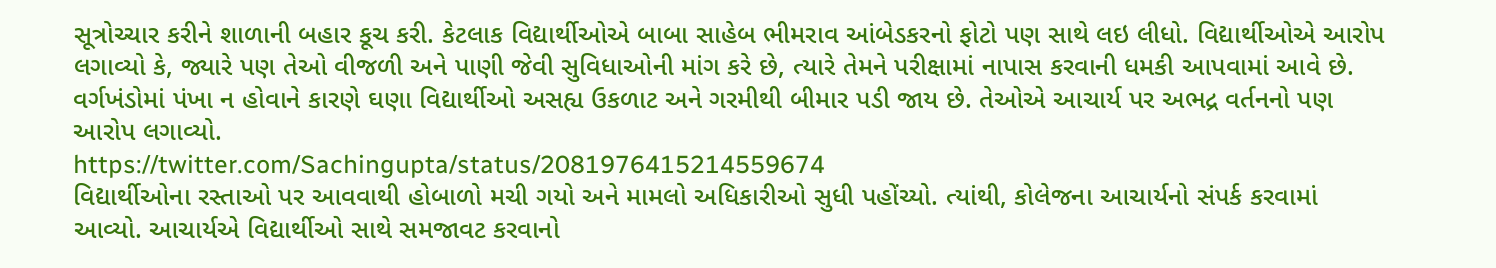સૂત્રોચ્ચાર કરીને શાળાની બહાર કૂચ કરી. કેટલાક વિદ્યાર્થીઓએ બાબા સાહેબ ભીમરાવ આંબેડકરનો ફોટો પણ સાથે લઇ લીધો. વિદ્યાર્થીઓએ આરોપ લગાવ્યો કે, જ્યારે પણ તેઓ વીજળી અને પાણી જેવી સુવિધાઓની માંગ કરે છે, ત્યારે તેમને પરીક્ષામાં નાપાસ કરવાની ધમકી આપવામાં આવે છે. વર્ગખંડોમાં પંખા ન હોવાને કારણે ઘણા વિદ્યાર્થીઓ અસહ્ય ઉકળાટ અને ગરમીથી બીમાર પડી જાય છે. તેઓએ આચાર્ય પર અભદ્ર વર્તનનો પણ આરોપ લગાવ્યો.
https://twitter.com/Sachingupta/status/2081976415214559674
વિદ્યાર્થીઓના રસ્તાઓ પર આવવાથી હોબાળો મચી ગયો અને મામલો અધિકારીઓ સુધી પહોંચ્યો. ત્યાંથી, કોલેજના આચાર્યનો સંપર્ક કરવામાં આવ્યો. આચાર્યએ વિદ્યાર્થીઓ સાથે સમજાવટ કરવાનો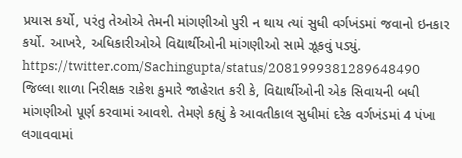પ્રયાસ કર્યો, પરંતુ તેઓએ તેમની માંગણીઓ પુરી ન થાય ત્યાં સુધી વર્ગખંડમાં જવાનો ઇનકાર કર્યો. આખરે, અધિકારીઓએ વિદ્યાર્થીઓની માંગણીઓ સામે ઝૂકવું પડ્યું.
https://twitter.com/Sachingupta/status/2081999381289648490
જિલ્લા શાળા નિરીક્ષક રાકેશ કુમારે જાહેરાત કરી કે, વિદ્યાર્થીઓની એક સિવાયની બધી માંગણીઓ પૂર્ણ કરવામાં આવશે. તેમણે કહ્યું કે આવતીકાલ સુધીમાં દરેક વર્ગખંડમાં 4 પંખા લગાવવામાં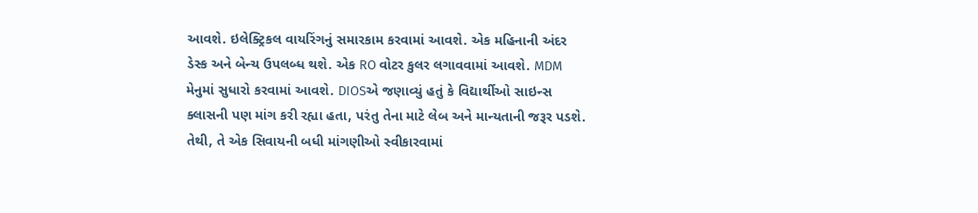આવશે. ઇલેક્ટ્રિકલ વાયરિંગનું સમારકામ કરવામાં આવશે. એક મહિનાની અંદર ડેસ્ક અને બેન્ચ ઉપલબ્ધ થશે. એક RO વોટર કુલર લગાવવામાં આવશે. MDM મેનુમાં સુધારો કરવામાં આવશે. DIOSએ જણાવ્યું હતું કે વિદ્યાર્થીઓ સાઇન્સ ક્લાસની પણ માંગ કરી રહ્યા હતા, પરંતુ તેના માટે લેબ અને માન્યતાની જરૂર પડશે. તેથી, તે એક સિવાયની બધી માંગણીઓ સ્વીકારવામાં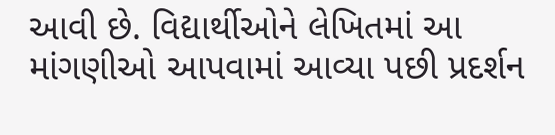આવી છે. વિદ્યાર્થીઓને લેખિતમાં આ માંગણીઓ આપવામાં આવ્યા પછી પ્રદર્શન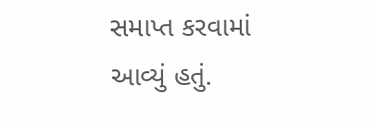સમાપ્ત કરવામાં આવ્યું હતું.